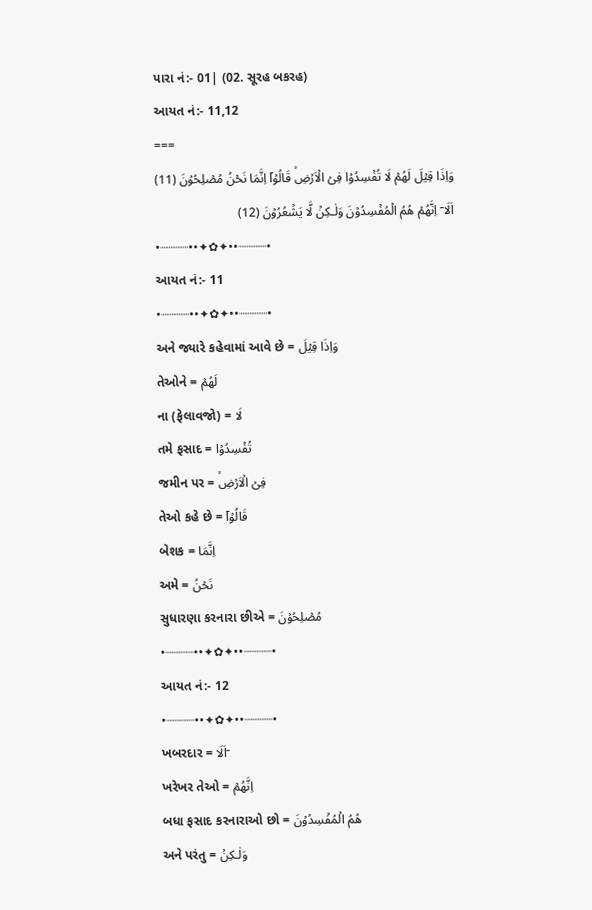પારા નં:- 01| (02. સૂરહ બકરહ)
આયત નં:- 11,12
===
وَاِذَا قِيۡلَ لَهُمۡ لَا تُفۡسِدُوۡا فِىۡ الۡاَرۡضِۙ قَالُوۡاۤ اِنَّمَا نَحۡنُ مُصۡلِحُوۡنَ (11)
اَلَا ۤ اِنَّهُمۡ هُمُ الۡمُفۡسِدُوۡنَ وَلٰـكِنۡ لَّا يَشۡعُرُوۡنَ (12)
•┈┈┈┈••✦✿✦••┈┈┈┈•
આયત નં:- 11
•┈┈┈┈••✦✿✦••┈┈┈┈•
અને જ્યારે કહેવામાં આવે છે = وَاِذَا قِيۡلَ
તેઓને = لَهُمۡ
ના (ફેલાવજો) = لَا
તમે ફસાદ = تُفۡسِدُوۡا
જમીન પર = فِىۡ الۡاَرۡضِۙ
તેઓ કહે છે = قَالُوۡاۤ
બેશક = اِنَّمَا
અમે = نَحۡنُ
સુધારણા કરનારા છીએ = مُصۡلِحُوۡنَ
•┈┈┈┈••✦✿✦••┈┈┈┈•
આયત નં:- 12
•┈┈┈┈••✦✿✦••┈┈┈┈•
ખબરદાર = اَلَا ۤ
ખરેખર તેઓ = اِنَّهُمۡ
બધા ફસાદ કરનારાઓ છો = هُمُ الۡمُفۡسِدُوۡنَ
અને પરંતુ = وَلٰـكِنۡ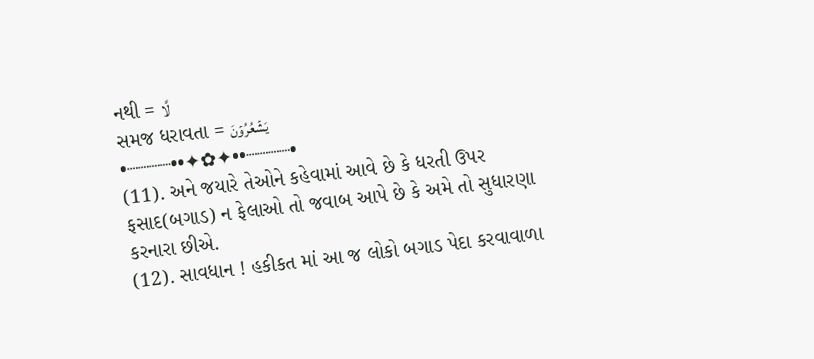નથી = لَّا
સમજ ધરાવતા = يَشۡعُرُوۡنَ
•┈┈┈┈••✦✿✦••┈┈┈┈•
(11). અને જયારે તેઓને કહેવામાં આવે છે કે ધરતી ઉપર ફસાદ(બગાડ) ન ફેલાઓ તો જવાબ આપે છે કે અમે તો સુધારણા કરનારા છીએ.
(12). સાવધાન ! હકીકત માં આ જ લોકો બગાડ પેદા કરવાવાળા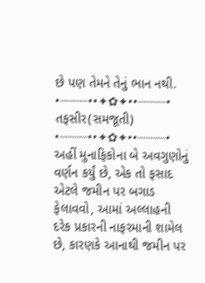છે પણ તેમને તેનું ભાન નથી.
•┈┈┈┈••✦✿✦••┈┈┈┈•
તફસીર(સમજૂતી)
•┈┈┈┈••✦✿✦••┈┈┈┈•
અહીં મુનાફિકોના બે અવગુણોનું વર્ણન કર્યું છે, એક તો ફસાદ એટલે જમીન પર બગાડ ફેલાવવો, આમાં અલ્લાહની દરેક પ્રકારની નાફરમાની શામેલ છે, કારણકે આનાથી જમીન પર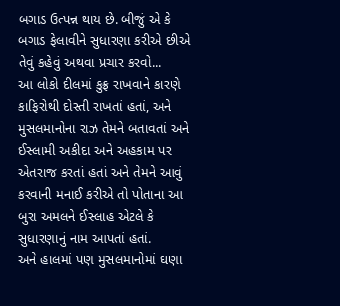બગાડ ઉત્પન્ન થાય છે. બીજું એ કે બગાડ ફેલાવીને સુધારણા કરીએ છીએ તેવું કહેવું અથવા પ્રચાર કરવો...
આ લોકો દીલમાં કુફ્ર રાખવાને કારણે કાફિરોથી દોસ્તી રાખતાં હતાં, અને મુસલમાનોના રાઝ તેમને બતાવતાં અને ઈસ્લામી અકીદા અને અહકામ પર એતરાજ કરતાં હતાં અને તેમને આવું કરવાની મનાઈ કરીએ તો પોતાના આ બુરા અમલને ઈસ્લાહ એટલે કે સુધારણાનું નામ આપતાં હતાં.
અને હાલમાં પણ મુસલમાનોમાં ઘણા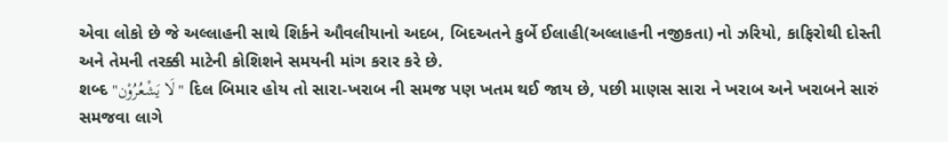એવા લોકો છે જે અલ્લાહની સાથે શિર્કને ઔવલીયાનો અદબ, બિદઅતને કુર્બે ઈલાહી(અલ્લાહની નજીકતા) નો ઝરિયો, કાફિરોથી દોસ્તી અને તેમની તરક્કી માટેની કોશિશને સમયની માંગ કરાર કરે છે.
શબ્દ "لَا يَشْعُرُوْن" દિલ બિમાર હોય તો સારા-ખરાબ ની સમજ પણ ખતમ થઈ જાય છે, પછી માણસ સારા ને ખરાબ અને ખરાબને સારું સમજવા લાગે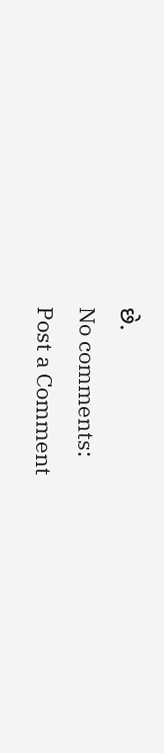છે.
No comments:
Post a Comment